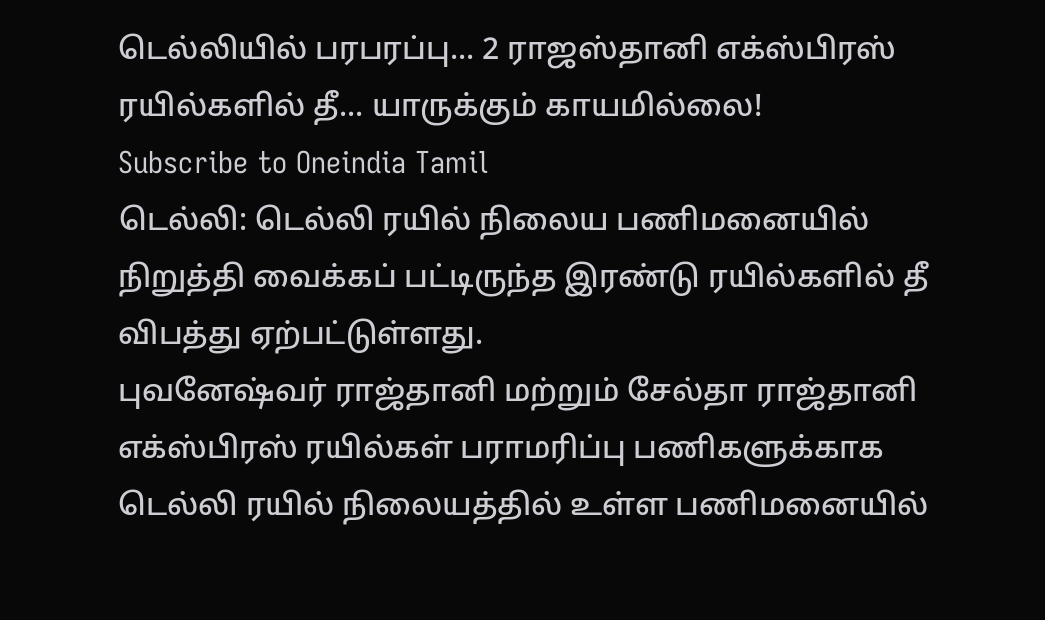டெல்லியில் பரபரப்பு... 2 ராஜஸ்தானி எக்ஸ்பிரஸ் ரயில்களில் தீ... யாருக்கும் காயமில்லை!
Subscribe to Oneindia Tamil
டெல்லி: டெல்லி ரயில் நிலைய பணிமனையில் நிறுத்தி வைக்கப் பட்டிருந்த இரண்டு ரயில்களில் தீ விபத்து ஏற்பட்டுள்ளது.
புவனேஷ்வர் ராஜ்தானி மற்றும் சேல்தா ராஜ்தானி எக்ஸ்பிரஸ் ரயில்கள் பராமரிப்பு பணிகளுக்காக டெல்லி ரயில் நிலையத்தில் உள்ள பணிமனையில்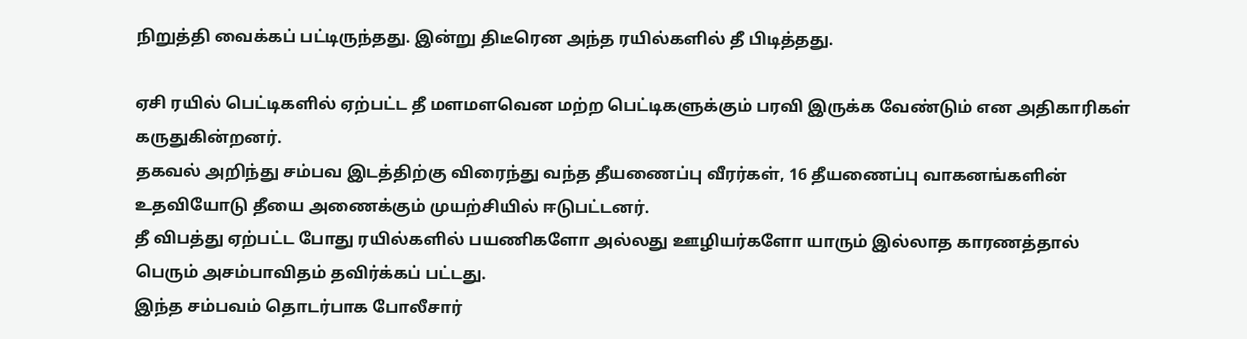நிறுத்தி வைக்கப் பட்டிருந்தது. இன்று திடீரென அந்த ரயில்களில் தீ பிடித்தது.

ஏசி ரயில் பெட்டிகளில் ஏற்பட்ட தீ மளமளவென மற்ற பெட்டிகளுக்கும் பரவி இருக்க வேண்டும் என அதிகாரிகள் கருதுகின்றனர்.
தகவல் அறிந்து சம்பவ இடத்திற்கு விரைந்து வந்த தீயணைப்பு வீரர்கள், 16 தீயணைப்பு வாகனங்களின் உதவியோடு தீயை அணைக்கும் முயற்சியில் ஈடுபட்டனர்.
தீ விபத்து ஏற்பட்ட போது ரயில்களில் பயணிகளோ அல்லது ஊழியர்களோ யாரும் இல்லாத காரணத்தால் பெரும் அசம்பாவிதம் தவிர்க்கப் பட்டது.
இந்த சம்பவம் தொடர்பாக போலீசார்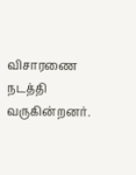விசாரணை நடத்தி வருகின்றனர்.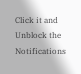Click it and Unblock the Notifications